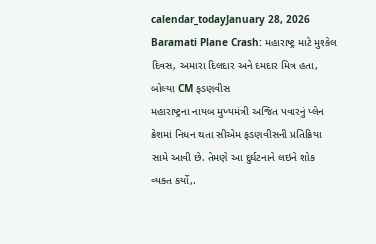calendar_todayJanuary 28, 2026
Baramati Plane Crash: મહારાષ્ટ્ર માટે મુશ્કેલ દિવસ, અમારા દિલદાર અને દમદાર મિત્ર હતા, બોલ્યા CM ફડણવીસ
મહારાષ્ટ્રના નાયબ મુખ્યમંત્રી અજિત પવારનું પ્લેન ક્રેશમાં નિધન થતા સીએમ ફડણવીસની પ્રતિક્રિયા સામે આવી છે. તેમણે આ દુર્ઘટનાને લઇને શોક વ્યક્ત કર્યો,.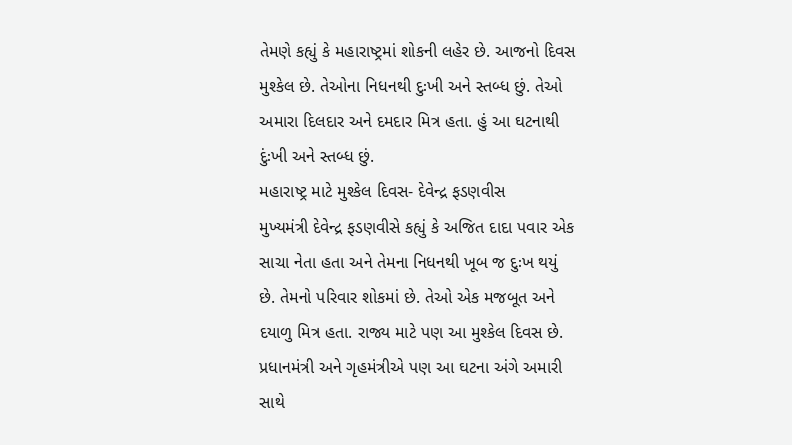તેમણે કહ્યું કે મહારાષ્ટ્રમાં શોકની લહેર છે. આજનો દિવસ મુશ્કેલ છે. તેઓના નિધનથી દુઃખી અને સ્તબ્ધ છું. તેઓ અમારા દિલદાર અને દમદાર મિત્ર હતા. હું આ ઘટનાથી દુંઃખી અને સ્તબ્ધ છું.
મહારાષ્ટ્ર માટે મુશ્કેલ દિવસ- દેવેન્દ્ર ફડણવીસ
મુખ્યમંત્રી દેવેન્દ્ર ફડણવીસે કહ્યું કે અજિત દાદા પવાર એક સાચા નેતા હતા અને તેમના નિધનથી ખૂબ જ દુઃખ થયું છે. તેમનો પરિવાર શોકમાં છે. તેઓ એક મજબૂત અને દયાળુ મિત્ર હતા. રાજ્ય માટે પણ આ મુશ્કેલ દિવસ છે. પ્રધાનમંત્રી અને ગૃહમંત્રીએ પણ આ ઘટના અંગે અમારી સાથે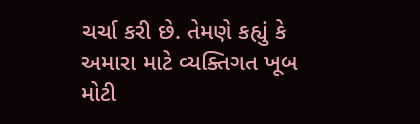ચર્ચા કરી છે. તેમણે કહ્યું કે અમારા માટે વ્યક્તિગત ખૂબ મોટી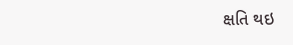ક્ષતિ થઇ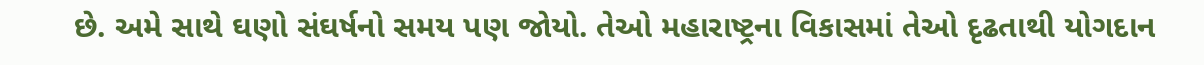છે. અમે સાથે ઘણો સંઘર્ષનો સમય પણ જોયો. તેઓ મહારાષ્ટ્રના વિકાસમાં તેઓ દૃઢતાથી યોગદાન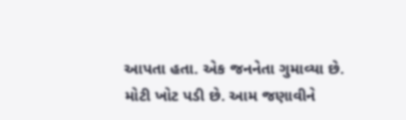આપતા હતા. એક જનનેતા ગુમાવ્યા છે. મોટી ખોટ પડી છે. આમ જણાવીને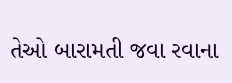તેઓ બારામતી જવા રવાના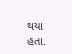થયા હતા.